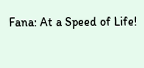Fana: At a Speed of Life!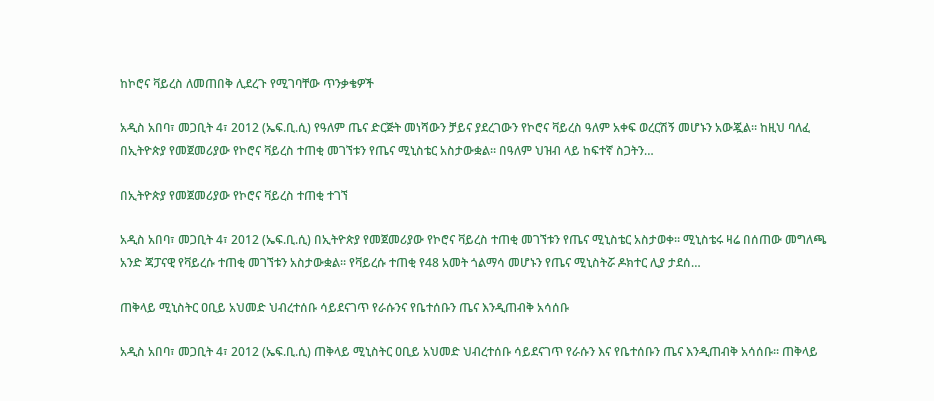ከኮሮና ቫይረስ ለመጠበቅ ሊደረጉ የሚገባቸው ጥንቃቄዎች

አዲስ አበባ፣ መጋቢት 4፣ 2012 (ኤፍ.ቢ.ሲ) የዓለም ጤና ድርጅት መነሻውን ቻይና ያደረገውን የኮሮና ቫይረስ ዓለም አቀፍ ወረርሽኝ መሆኑን አውጇል። ከዚህ ባለፈ በኢትዮጵያ የመጀመሪያው የኮሮና ቫይረስ ተጠቂ መገኘቱን የጤና ሚኒስቴር አስታውቋል። በዓለም ህዝብ ላይ ከፍተኛ ስጋትን…

በኢትዮጵያ የመጀመሪያው የኮሮና ቫይረስ ተጠቂ ተገኘ

አዲስ አበባ፣ መጋቢት 4፣ 2012 (ኤፍ.ቢ.ሲ) በኢትዮጵያ የመጀመሪያው የኮሮና ቫይረስ ተጠቂ መገኘቱን የጤና ሚኒስቴር አስታወቀ። ሚኒስቴሩ ዛሬ በሰጠው መግለጫ አንድ ጃፓናዊ የቫይረሱ ተጠቂ መገኘቱን አስታውቋል። የቫይረሱ ተጠቂ የ48 አመት ጎልማሳ መሆኑን የጤና ሚኒስትሯ ዶክተር ሊያ ታደሰ…

ጠቅላይ ሚኒስትር ዐቢይ አህመድ ህብረተሰቡ ሳይደናገጥ የራሱንና የቤተሰቡን ጤና እንዲጠብቅ አሳሰቡ

አዲስ አበባ፣ መጋቢት 4፣ 2012 (ኤፍ.ቢ.ሲ) ጠቅላይ ሚኒስትር ዐቢይ አህመድ ህብረተሰቡ ሳይደናገጥ የራሱን እና የቤተሰቡን ጤና እንዲጠብቅ አሳሰቡ፡፡ ጠቅላይ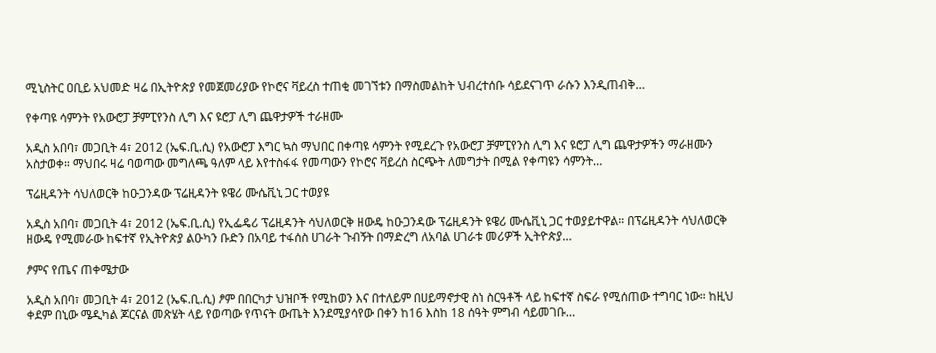ሚኒስትር ዐቢይ አህመድ ዛሬ በኢትዮጵያ የመጀመሪያው የኮሮና ቫይረስ ተጠቂ መገኘቱን በማስመልከት ህብረተሰቡ ሳይደናገጥ ራሱን እንዲጠብቅ…

የቀጣዩ ሳምንት የአውሮፓ ቻምፒየንስ ሊግ እና ዩሮፓ ሊግ ጨዋታዎች ተራዘሙ

አዲስ አበባ፣ መጋቢት 4፣ 2012 (ኤፍ.ቢ.ሲ) የአውሮፓ እግር ኳስ ማህበር በቀጣዩ ሳምንት የሚደረጉ የአውሮፓ ቻምፒየንስ ሊግ እና ዩሮፓ ሊግ ጨዋታዎችን ማራዘሙን አስታወቀ። ማህበሩ ዛሬ ባወጣው መግለጫ ዓለም ላይ እየተስፋፋ የመጣውን የኮሮና ቫይረስ ስርጭት ለመግታት በሚል የቀጣዩን ሳምንት…

ፕሬዚዳንት ሳህለወርቅ ከዑጋንዳው ፕሬዚዳንት ዩዌሪ ሙሴቪኒ ጋር ተወያዩ

አዲስ አበባ፣ መጋቢት 4፣ 2012 (ኤፍ.ቢ.ሲ) የኢፌዴሪ ፕሬዚዳንት ሳህለወርቅ ዘውዴ ከዑጋንዳው ፕሬዚዳንት ዩዌሪ ሙሴቪኒ ጋር ተወያይተዋል። በፕሬዚዳንት ሳህለወርቅ ዘውዴ የሚመራው ከፍተኛ የኢትዮጵያ ልዑካን ቡድን በአባይ ተፋሰስ ሀገራት ጉብኝት በማድረግ ለአባል ሀገራቱ መሪዎች ኢትዮጵያ…

ፆምና የጤና ጠቀሜታው

አዲስ አበባ፣ መጋቢት 4፣ 2012 (ኤፍ.ቢ.ሲ) ፆም በበርካታ ህዝቦች የሚከወን እና በተለይም በሀይማኖታዊ ስነ ስርዓቶች ላይ ከፍተኛ ስፍራ የሚሰጠው ተግባር ነው። ከዚህ ቀደም በኒው ሜዲካል ጆርናል መጽሄት ላይ የወጣው የጥናት ውጤት እንደሚያሳየው በቀን ከ16 እስከ 18 ሰዓት ምግብ ሳይመገቡ…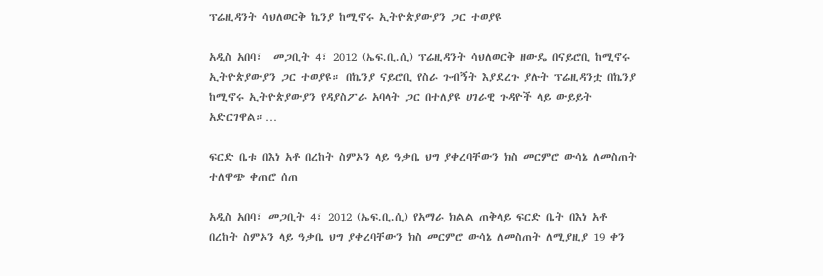ፕሬዚዳንት ሳህለወርቅ ኬንያ ከሚኖሩ ኢትዮጵያውያን ጋር ተወያዩ

አዲስ አበባ፣  መጋቢት 4፣ 2012 (ኤፍ.ቢ.ሲ) ፕሬዚዳንት ሳህለወርቅ ዘውዴ በናይሮቢ ከሚኖሩ ኢትዮጵያውያን ጋር ተወያዩ። በኬንያ ናይሮቢ የስራ ጉብኝት እያደረጉ ያሉት ፕሬዚዳንቷ በኬንያ ከሚኖሩ ኢትዮጵያውያን የዳያስፖራ አባላት ጋር በተለያዩ ሀገራዊ ጉዳዮች ላይ ውይይት አድርገዋል።…

ፍርድ ቤቱ በእነ አቶ በረከት ስምኦን ላይ ዓቃቤ ህግ ያቀረባቸውን ክስ መርምሮ ውሳኔ ለመስጠት ተለዋጭ ቀጠሮ ሰጠ

አዲስ አበባ፣ መጋቢት 4፣ 2012 (ኤፍ.ቢ.ሲ) የአማራ ክልል ጠቅላይ ፍርድ ቤት በእነ አቶ በረከት ስምኦን ላይ ዓቃቤ ህግ ያቀረባቸውን ክስ መርምሮ ውሳኔ ለመስጠት ለሚያዚያ 19 ቀን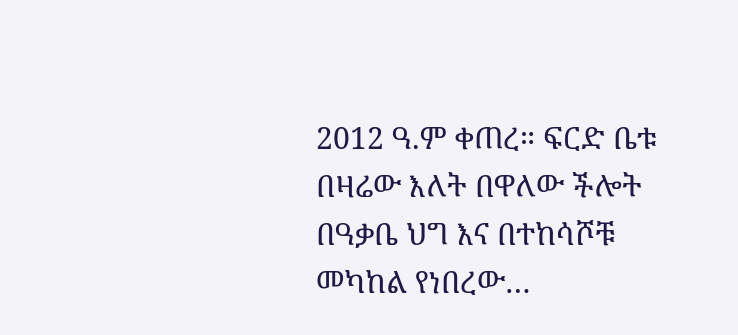2012 ዓ.ም ቀጠረ። ፍርድ ቤቱ በዛሬው እለት በዋለው ችሎት በዓቃቤ ህግ እና በተከሳሾቹ መካከል የነበረው…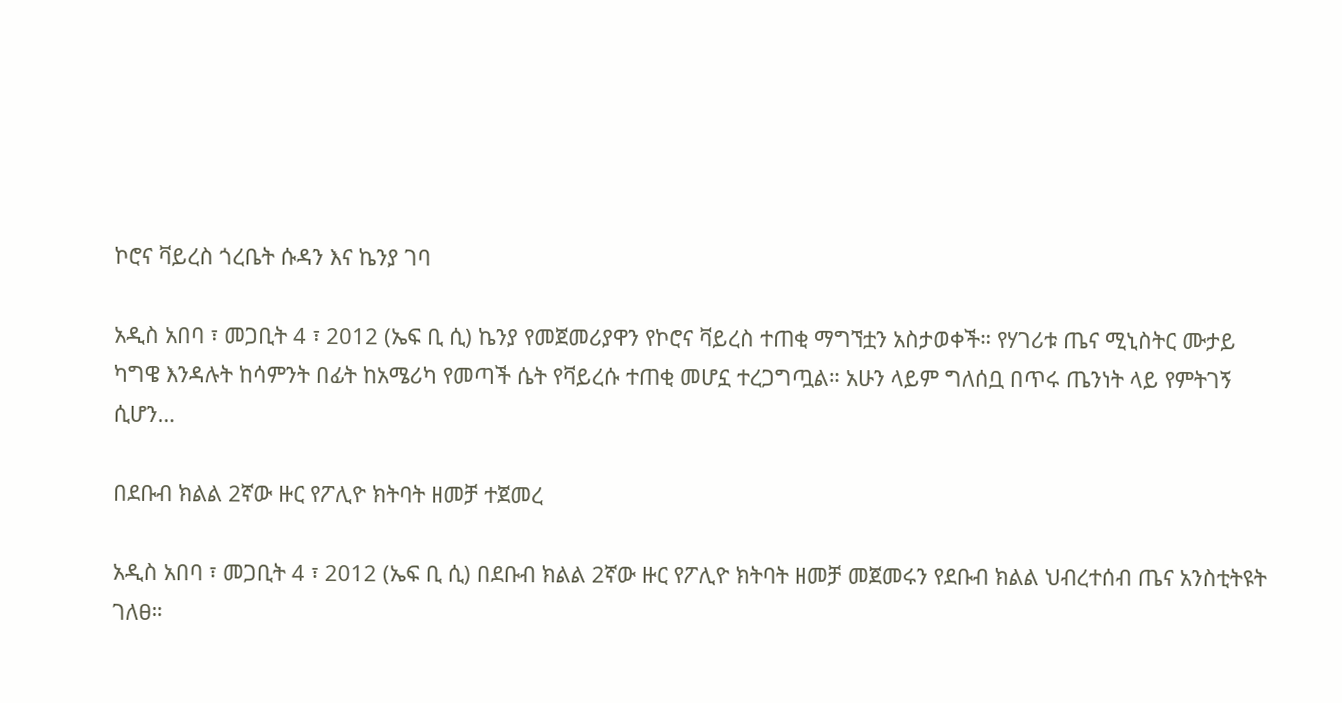ኮሮና ቫይረስ ጎረቤት ሱዳን እና ኬንያ ገባ

አዲስ አበባ ፣ መጋቢት 4 ፣ 2012 (ኤፍ ቢ ሲ) ኬንያ የመጀመሪያዋን የኮሮና ቫይረስ ተጠቂ ማግኘቷን አስታወቀች። የሃገሪቱ ጤና ሚኒስትር ሙታይ ካግዌ እንዳሉት ከሳምንት በፊት ከአሜሪካ የመጣች ሴት የቫይረሱ ተጠቂ መሆኗ ተረጋግጧል። አሁን ላይም ግለሰቧ በጥሩ ጤንነት ላይ የምትገኝ ሲሆን…

በደቡብ ክልል 2ኛው ዙር የፖሊዮ ክትባት ዘመቻ ተጀመረ

አዲስ አበባ ፣ መጋቢት 4 ፣ 2012 (ኤፍ ቢ ሲ) በደቡብ ክልል 2ኛው ዙር የፖሊዮ ክትባት ዘመቻ መጀመሩን የደቡብ ክልል ህብረተሰብ ጤና አንስቲትዩት ገለፀ።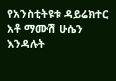የአንስቲትዩቱ ዳይሬክተር አቶ ማሙሽ ሁሴን እንዳሉት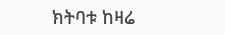ክትባቱ ከዛሬ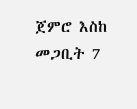ጀምሮ እስከ መጋቢት 7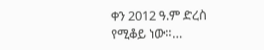ቀን 2012 ዓ.ም ድረስ የሚቆይ ነው።…